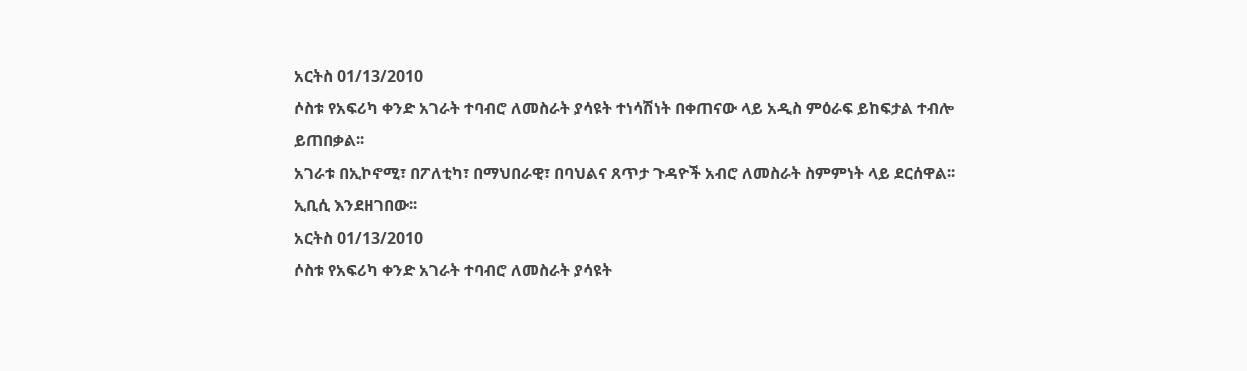አርትስ 01/13/2010
ሶስቱ የአፍሪካ ቀንድ አገራት ተባብሮ ለመስራት ያሳዩት ተነሳሽነት በቀጠናው ላይ አዲስ ምዕራፍ ይከፍታል ተብሎ ይጠበቃል፡፡
አገራቱ በኢኮኖሚ፣ በፖለቲካ፣ በማህበራዊ፣ በባህልና ጸጥታ ጉዳዮች አብሮ ለመስራት ስምምነት ላይ ደርሰዋል፡፡
ኢቢሲ እንደዘገበው፡፡
አርትስ 01/13/2010
ሶስቱ የአፍሪካ ቀንድ አገራት ተባብሮ ለመስራት ያሳዩት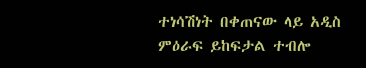ተነሳሽነት በቀጠናው ላይ አዲስ ምዕራፍ ይከፍታል ተብሎ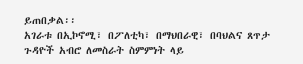ይጠበቃል፡፡
አገራቱ በኢኮኖሚ፣ በፖለቲካ፣ በማህበራዊ፣ በባህልና ጸጥታ ጉዳዮች አብሮ ለመስራት ስምምነት ላይ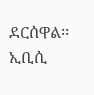ደርሰዋል፡፡
ኢቢሲ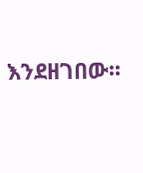እንደዘገበው፡፡